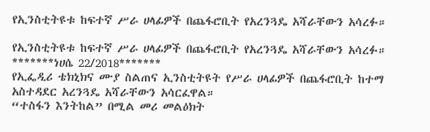የኢንስቲትዩቱ ከፍተኛ ሥራ ሀላፊዎች በጨፋሮቢት የአረንጓዴ አሻራቸውን አሳረፉ።

የኢንስቲትዩቱ ከፍተኛ ሥራ ሀላፊዎች በጨፋሮቢት የአረንጓዴ አሻራቸውን አሳረፉ።
*******ነሀሴ 22/2018*******
የኢፌዲሪ ቴክኒክና ሙያ ስልጠና ኢንስቲትዩት የሥራ ሀላፊዎች በጨፋሮቢት ከተማ አስተዳደር አረንጓዴ አሻራቸውን አሳርፈዋል።
“ተስፋን እንትከል” በሚል መሪ መልዕክት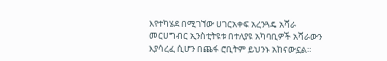እየተካሄደ በሚገኘው ሀገርአቀፍ አረንጓዴ አሻራ መርሀግብር ኢንስቲትዩቱ በተለያዩ አካባቢዎች አሻራውን እያሳረፈ ሲሆን በጨፋ ሮቢትም ይህንኑ አከናውኗል።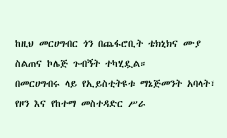ከዚህ መርሀግብር ጎን በጨፋሮቢት ቴክኒክና ሙያ ስልጠና ኮሌጅ ጉብኝት ተካሂዷል።
በመርሀግብሩ ላይ የኢይስቲትዩቱ ማኔጅመንት አባላት፣ የዞን እና የከተማ መስተዳድር ሥራ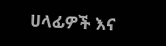ሀላፊዎች እና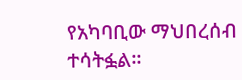የአካባቢው ማህበረሰብ ተሳትፏል።